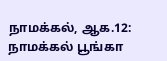நாமக்கல், ஆக.12: நாமக்கல் பூங்கா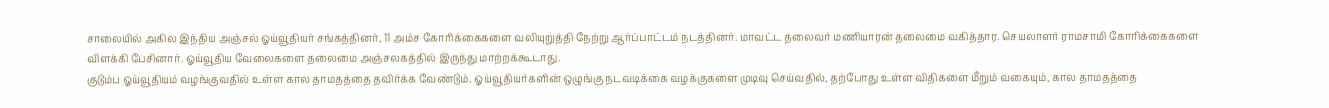சாலையில் அகில இந்திய அஞ்சல் ஓய்வூதியர் சங்கத்தினர், 11 அம்ச கோரிக்கைகளை வலியுறுத்தி நேற்று ஆர்ப்பாட்டம் நடத்தினர். மாவட்ட தலைவர் மணியாரன் தலைமை வகித்தார. செயலாளர் ராமசாமி கோரிக்கைகளை விளக்கி பேசினார். ஓய்வூதிய வேலைகளை தலைமை அஞ்சலகத்தில் இருந்து மாற்றக்கூடாது.
குடும்ப ஓய்வூதியம் வழங்குவதில் உள்ள கால தாமதத்தை தவிர்க்க வேண்டும். ஓய்வூதியர்களின் ஒழுங்கு நடவடிக்கை வழக்குகளை முடிவு செய்வதில், தற்போது உள்ள விதிகளை மீறும் வகையும், கால தாமதத்தை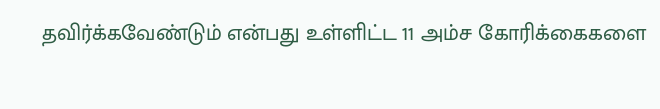தவிர்க்கவேண்டும் என்பது உள்ளிட்ட 11 அம்ச கோரிக்கைகளை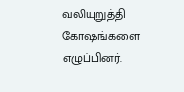வலியுறுத்தி கோஷங்களை எழுப்பினர்.